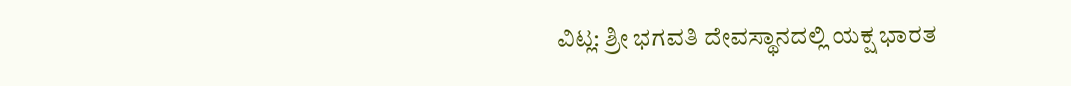ವಿಟ್ಲ: ಶ್ರೀ ಭಗವತಿ ದೇವಸ್ಥಾನದಲ್ಲಿ ಯಕ್ಷ ಭಾರತ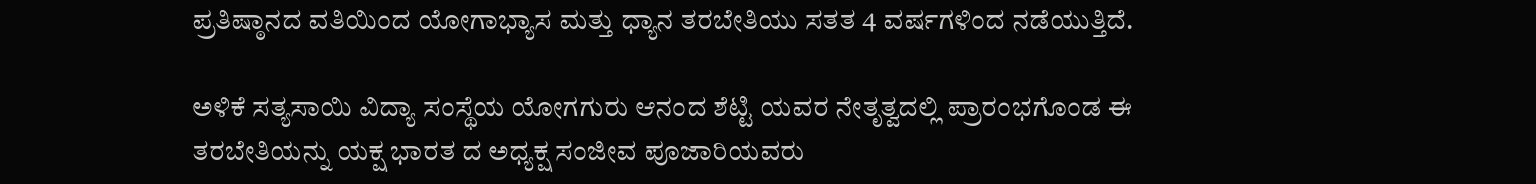ಪ್ರತಿಷ್ಠಾನದ ವತಿಯಿಂದ ಯೋಗಾಭ್ಯಾಸ ಮತ್ತು ಧ್ಯಾನ ತರಬೇತಿಯು ಸತತ 4 ವರ್ಷಗಳಿಂದ ನಡೆಯುತ್ತಿದೆ.

ಅಳಿಕೆ ಸತ್ಯಸಾಯಿ ವಿದ್ಯಾ ಸಂಸ್ಥೆಯ ಯೋಗಗುರು ಆನಂದ ಶೆಟ್ಟಿ ಯವರ ನೇತೃತ್ವದಲ್ಲಿ ಪ್ರಾರಂಭಗೊಂಡ ಈ ತರಬೇತಿಯನ್ನು ಯಕ್ಷ ಭಾರತ ದ ಅಧ್ಯಕ್ಷ ಸಂಜೀವ ಪೂಜಾರಿಯವರು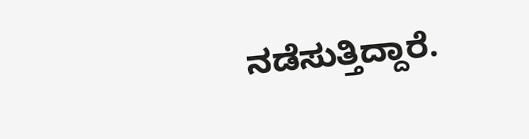ನಡೆಸುತ್ತಿದ್ದಾರೆ.